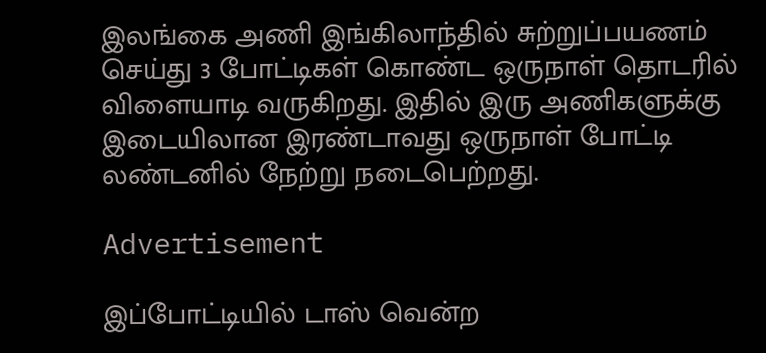இலங்கை அணி இங்கிலாந்தில் சுற்றுப்பயணம் செய்து 3 போட்டிகள் கொண்ட ஒருநாள் தொடரில் விளையாடி வருகிறது. இதில் இரு அணிகளுக்கு இடையிலான இரண்டாவது ஒருநாள் போட்டி லண்டனில் நேற்று நடைபெற்றது.

Advertisement

இப்போட்டியில் டாஸ் வென்ற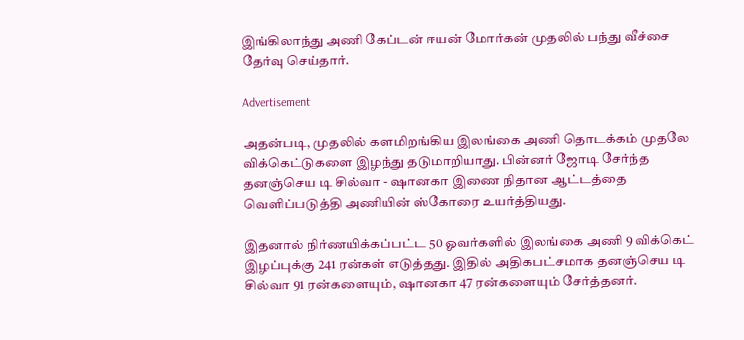இங்கிலாந்து அணி கேப்டன் ஈயன் மோர்கன் முதலில் பந்து வீச்சை தேர்வு செய்தார்.

Advertisement

அதன்படி, முதலில் களமிறங்கிய இலங்கை அணி தொடக்கம் முதலே விக்கெட்டுகளை இழந்து தடுமாறியாது. பின்னர் ஜோடி சேர்ந்த தனஞ்செய டி சில்வா - ஷானகா இணை நிதான ஆட்டத்தை வெளிப்படுத்தி அணியின் ஸ்கோரை உயர்த்தியது.

இதனால் நிர்ணயிக்கப்பட்ட 50 ஓவர்களில் இலங்கை அணி 9 விக்கெட் இழப்புக்கு 241 ரன்கள் எடுத்தது. இதில் அதிகபட்சமாக தனஞ்செய டி சில்வா 91 ரன்களையும், ஷானகா 47 ரன்களையும் சேர்த்தனர்.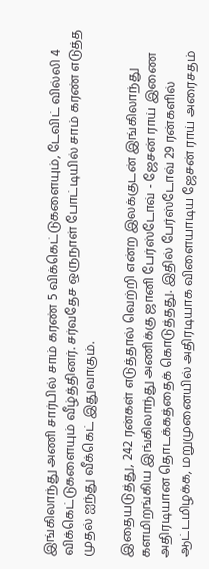இங்கிலாந்து அணி சார்பில் சாம் கரண் 5 விக்கெட்டுகளையும், டேவிட் வில்லி 4 விக்கெட்டுகளையும் வீழ்த்தினர். சர்வதேச ஒருநாள் போட்டியில் சாம் கரண் எடுத்த முதல் ஐந்து வீக்கெட் இதுவாகும்.

இதையடுத்து, 242 ரன்கள் எடுத்தால் வெற்றி என்ற இலக்குடன் இங்கிலாந்து களமிறங்கிய இங்கிலாந்து அணிக்கு ஜானி பேர்ஸ்டோவ் - ஜேசன் ராய் இணை அதிரடியான தொடக்கத்தைக் கொடுத்தது. இதில் பேர்ஸ்டோவ் 29 ரன்களில் ஆட்டமிழக்க, மறுமுனையில் அதிரடியாக விளையாடிய ஜேசன் ராய் அரைசதம்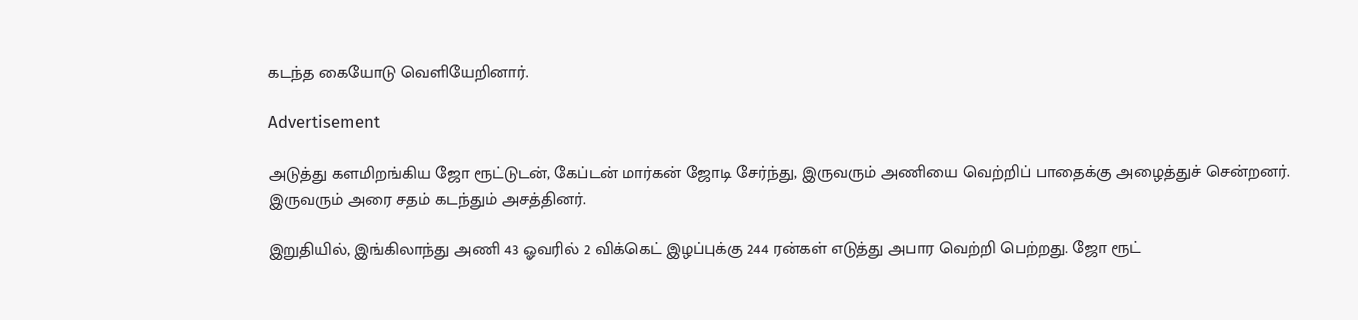கடந்த கையோடு வெளியேறினார்.

Advertisement

அடுத்து களமிறங்கிய ஜோ ரூட்டுடன், கேப்டன் மார்கன் ஜோடி சேர்ந்து, இருவரும் அணியை வெற்றிப் பாதைக்கு அழைத்துச் சென்றனர். இருவரும் அரை சதம் கடந்தும் அசத்தினர்.

இறுதியில், இங்கிலாந்து அணி 43 ஓவரில் 2 விக்கெட் இழப்புக்கு 244 ரன்கள் எடுத்து அபார வெற்றி பெற்றது. ஜோ ரூட்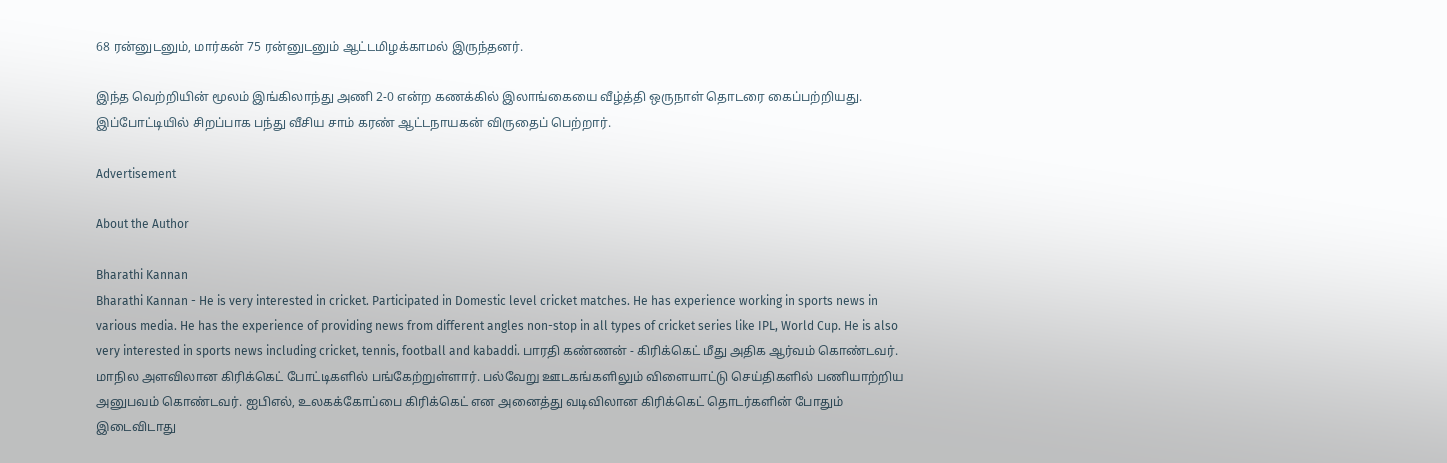68 ரன்னுடனும், மார்கன் 75 ரன்னுடனும் ஆட்டமிழக்காமல் இருந்தனர்.

இந்த வெற்றியின் மூலம் இங்கிலாந்து அணி 2-0 என்ற கணக்கில் இலாங்கையை வீழ்த்தி ஒருநாள் தொடரை கைப்பற்றியது. இப்போட்டியில் சிறப்பாக பந்து வீசிய சாம் கரண் ஆட்டநாயகன் விருதைப் பெற்றார்.

Advertisement

About the Author

Bharathi Kannan
Bharathi Kannan - He is very interested in cricket. Participated in Domestic level cricket matches. He has experience working in sports news in various media. He has the experience of providing news from different angles non-stop in all types of cricket series like IPL, World Cup. He is also very interested in sports news including cricket, tennis, football and kabaddi. பாரதி கண்ணன் - கிரிக்கெட் மீது அதிக ஆர்வம் கொண்டவர். மாநில அளவிலான கிரிக்கெட் போட்டிகளில் பங்கேற்றுள்ளார். பல்வேறு ஊடகங்களிலும் விளையாட்டு செய்திகளில் பணியாற்றிய அனுபவம் கொண்டவர். ஐபிஎல், உலகக்கோப்பை கிரிக்கெட் என அனைத்து வடிவிலான கிரிக்கெட் தொடர்களின் போதும் இடைவிடாது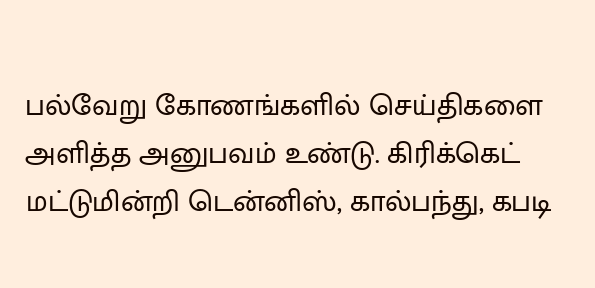பல்வேறு கோணங்களில் செய்திகளை அளித்த அனுபவம் உண்டு. கிரிக்கெட் மட்டுமின்றி டென்னிஸ், கால்பந்து, கபடி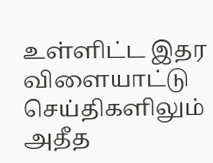உள்ளிட்ட இதர விளையாட்டு செய்திகளிலும் அதீத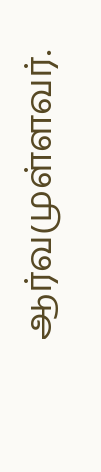ஆர்வமுள்ளவர்.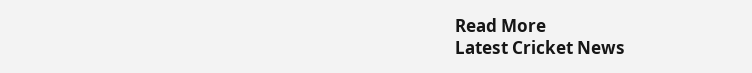Read More
Latest Cricket News